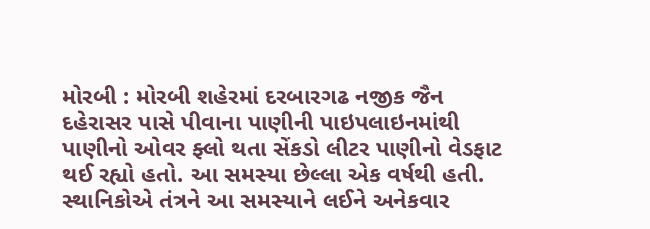મોરબી : મોરબી શહેરમાં દરબારગઢ નજીક જૈન દહેરાસર પાસે પીવાના પાણીની પાઇપલાઇનમાંથી પાણીનો ઓવર ફ્લો થતા સેંકડો લીટર પાણીનો વેડફાટ થઈ રહ્યો હતો. આ સમસ્યા છેલ્લા એક વર્ષથી હતી. સ્થાનિકોએ તંત્રને આ સમસ્યાને લઈને અનેકવાર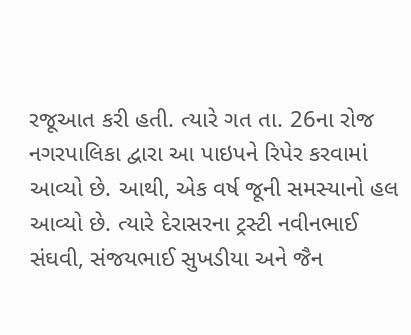રજૂઆત કરી હતી. ત્યારે ગત તા. 26ના રોજ નગરપાલિકા દ્વારા આ પાઇપને રિપેર કરવામાં આવ્યો છે. આથી, એક વર્ષ જૂની સમસ્યાનો હલ આવ્યો છે. ત્યારે દેરાસરના ટ્રસ્ટી નવીનભાઈ સંઘવી, સંજયભાઈ સુખડીયા અને જૈન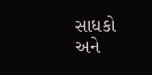સાધકો અને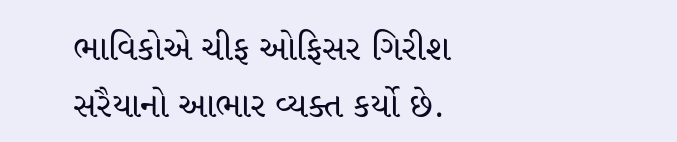ભાવિકોએ ચીફ ઓફિસર ગિરીશ સરૈયાનો આભાર વ્યક્ત કર્યો છે.